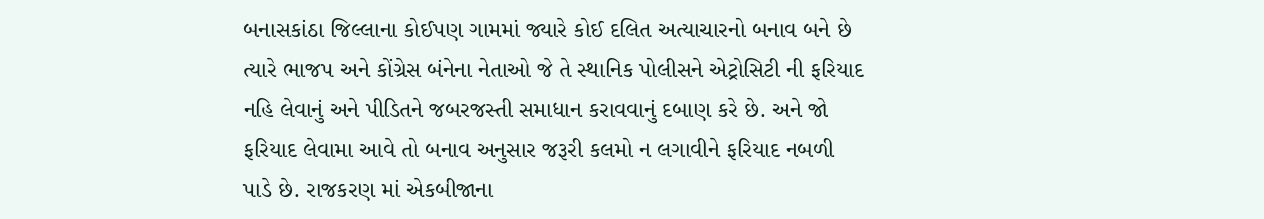બનાસકાંઠા જિલ્લાના કોઈપણ ગામમાં જ્યારે કોઈ દલિત અત્યાચારનો બનાવ બને છે ત્યારે ભાજપ અને કોંગ્રેસ બંનેના નેતાઓ જે તે સ્થાનિક પોલીસને એટ્રોસિટી ની ફરિયાદ નહિ લેવાનું અને પીડિતને જબરજસ્તી સમાધાન કરાવવાનું દબાણ કરે છે. અને જો ફરિયાદ લેવામા આવે તો બનાવ અનુસાર જરૂરી કલમો ન લગાવીને ફરિયાદ નબળી પાડે છે. રાજકરણ માં એકબીજાના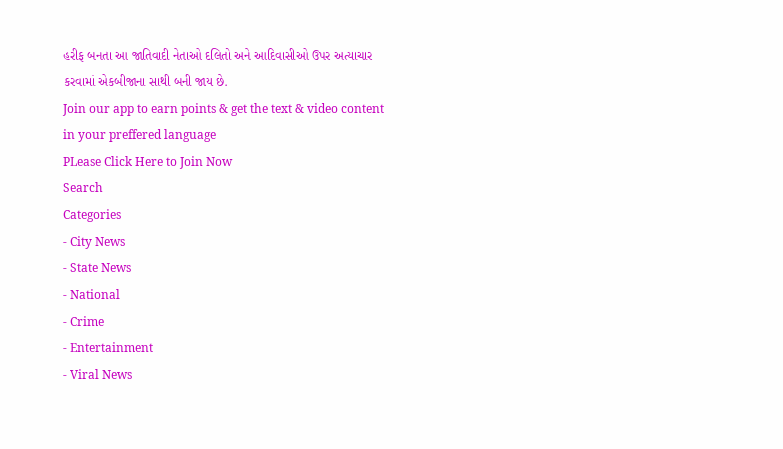હરીફ બનતા આ જાતિવાદી નેતાઓ દલિતો અને આદિવાસીઓ ઉપર અત્યાચાર કરવામાં એકબીજાના સાથી બની જાય છે.
Join our app to earn points & get the text & video content in your preffered language
PLease Click Here to Join Now
Search
Categories
- City News
- State News
- National
- Crime
- Entertainment
- Viral News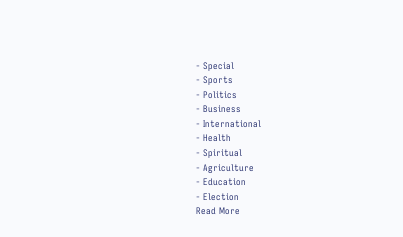- Special
- Sports
- Politics
- Business
- International
- Health
- Spiritual
- Agriculture
- Education
- Election
Read More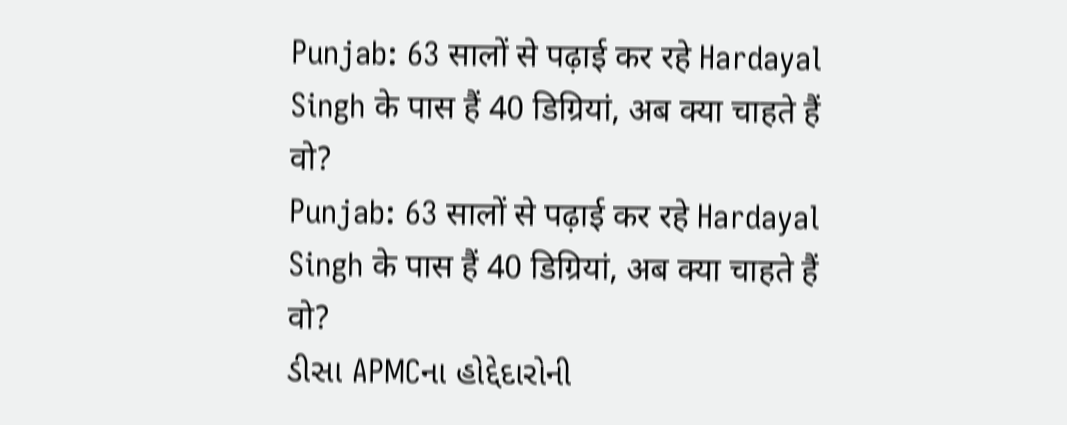Punjab: 63 सालों से पढ़ाई कर रहे Hardayal Singh के पास हैं 40 डिग्रियां, अब क्या चाहते हैं वो?
Punjab: 63 सालों से पढ़ाई कर रहे Hardayal Singh के पास हैं 40 डिग्रियां, अब क्या चाहते हैं वो?
ડીસા APMCના હોદ્દેદારોની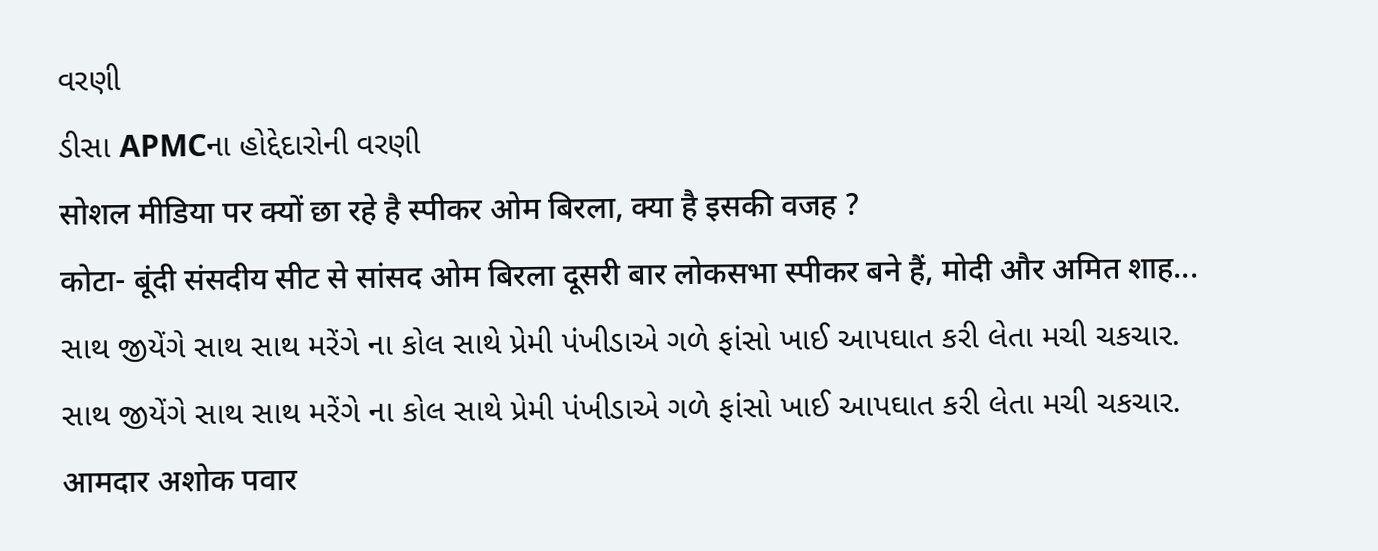વરણી
ડીસા APMCના હોદ્દેદારોની વરણી
सोशल मीडिया पर क्यों छा रहे है स्पीकर ओम बिरला, क्या है इसकी वजह ?
कोटा- बूंदी संसदीय सीट से सांसद ओम बिरला दूसरी बार लोकसभा स्पीकर बने हैं, मोदी और अमित शाह...
સાથ જીયેંગે સાથ સાથ મરેંગે ના કોલ સાથે પ્રેમી પંખીડાએ ગળે ફાંસો ખાઈ આપઘાત કરી લેતા મચી ચકચાર.
સાથ જીયેંગે સાથ સાથ મરેંગે ના કોલ સાથે પ્રેમી પંખીડાએ ગળે ફાંસો ખાઈ આપઘાત કરી લેતા મચી ચકચાર.
आमदार अशोक पवार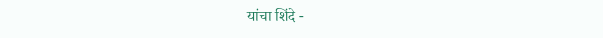यांचा शिंदे -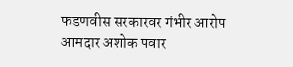फडणवीस सरकारवर गंभीर आरोप
आमदार अशोक पवार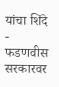यांचा शिंदे - फडणवीस सरकारवर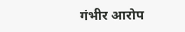गंभीर आरोप